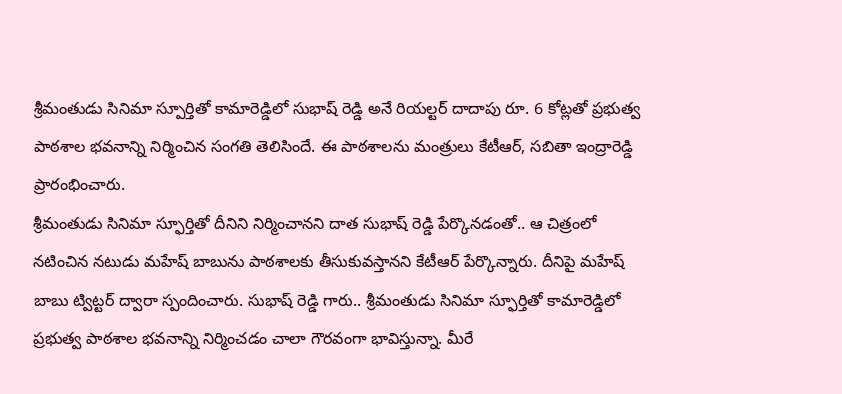శ్రీమంతుడు సినిమా స్పూర్తితో కామారెడ్డిలో సుభాష్ రెడ్డి అనే రియల్టర్ దాదాపు రూ. 6 కోట్లతో ప్రభుత్వ పాఠశాల భవనాన్ని నిర్మించిన సంగతి తెలిసిందే. ఈ పాఠశాలను మంత్రులు కేటీఆర్, సబితా ఇంద్రారెడ్డి ప్రారంభించారు.
శ్రీమంతుడు సినిమా స్ఫూర్తితో దీనిని నిర్మించానని దాత సుభాష్ రెడ్డి పేర్కొనడంతో.. ఆ చిత్రంలో నటించిన నటుడు మహేష్ బాబును పాఠశాలకు తీసుకువస్తానని కేటీఆర్ పేర్కొన్నారు. దీనిపై మహేష్ బాబు ట్విట్టర్ ద్వారా స్పందించారు. సుభాష్ రెడ్డి గారు.. శ్రీమంతుడు సినిమా స్ఫూర్తితో కామారెడ్డిలో ప్రభుత్వ పాఠశాల భవనాన్ని నిర్మించడం చాలా గౌరవంగా భావిస్తున్నా. మీరే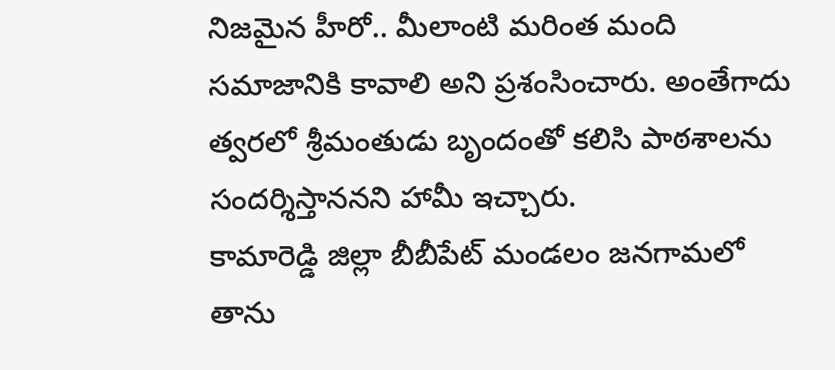నిజమైన హీరో.. మీలాంటి మరింత మంది సమాజానికి కావాలి అని ప్రశంసించారు. అంతేగాదు త్వరలో శ్రీమంతుడు బృందంతో కలిసి పాఠశాలను సందర్శిస్తాననని హామీ ఇచ్చారు.
కామారెడ్డి జిల్లా బీబీపేట్ మండలం జనగామలో తాను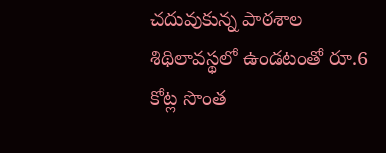చదువుకున్న పాఠశాల శిథిలావస్థలో ఉండటంతో రూ.6 కోట్ల సొంత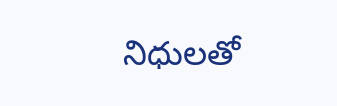నిధులతో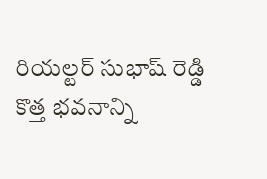రియల్టర్ సుభాష్ రెడ్డి కొత్త భవనాన్ని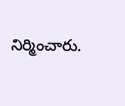నిర్మించారు.